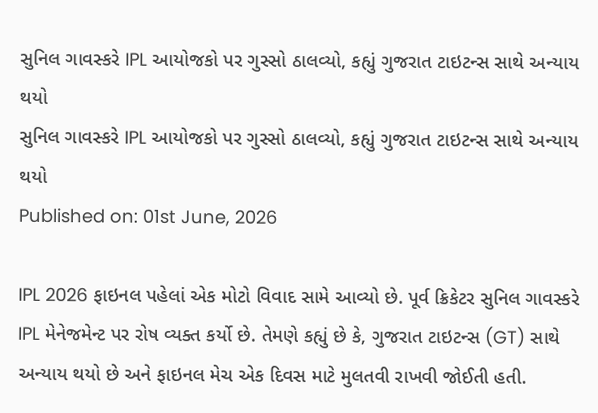સુનિલ ગાવસ્કરે IPL આયોજકો પર ગુસ્સો ઠાલવ્યો, કહ્યું ગુજરાત ટાઇટન્સ સાથે અન્યાય થયો
સુનિલ ગાવસ્કરે IPL આયોજકો પર ગુસ્સો ઠાલવ્યો, કહ્યું ગુજરાત ટાઇટન્સ સાથે અન્યાય થયો
Published on: 01st June, 2026

IPL 2026 ફાઇનલ પહેલાં એક મોટો વિવાદ સામે આવ્યો છે. પૂર્વ ક્રિકેટર સુનિલ ગાવસ્કરે IPL મેનેજમેન્ટ પર રોષ વ્યક્ત કર્યો છે. તેમણે કહ્યું છે કે, ગુજરાત ટાઇટન્સ (GT) સાથે અન્યાય થયો છે અને ફાઇનલ મેચ એક દિવસ માટે મુલતવી રાખવી જોઈતી હતી.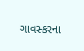ગાવસ્કરના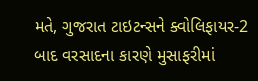મતે, ગુજરાત ટાઇટન્સને ક્વોલિફાયર-2 બાદ વરસાદના કારણે મુસાફરીમાં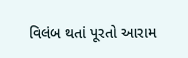વિલંબ થતાં પૂરતો આરામ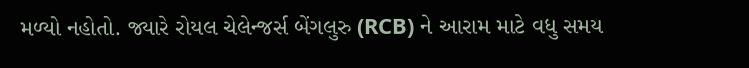મળ્યો નહોતો. જ્યારે રોયલ ચેલેન્જર્સ બેંગલુરુ (RCB) ને આરામ માટે વધુ સમય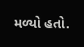મળ્યો હતો.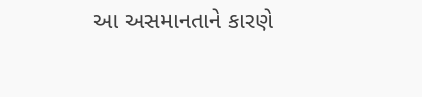આ અસમાનતાને કારણે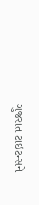ગુજરાત ટાઇટન્સને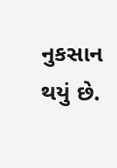નુકસાન થયું છે.